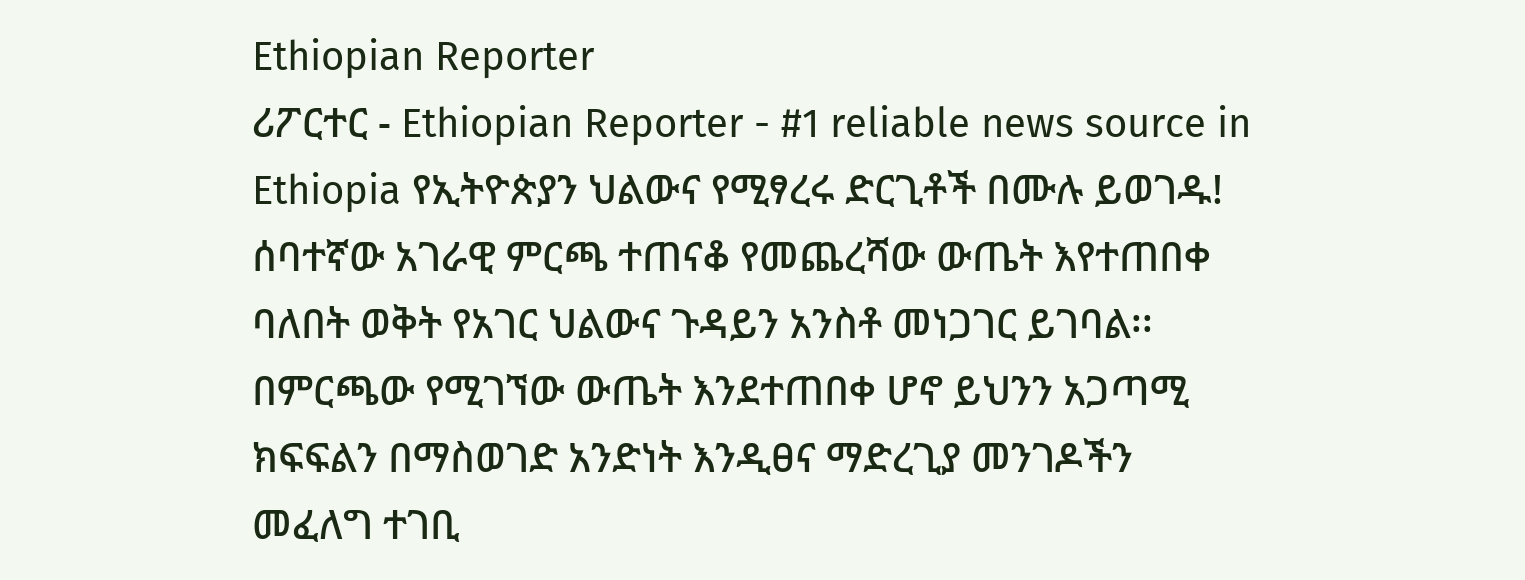Ethiopian Reporter
ሪፖርተር - Ethiopian Reporter - #1 reliable news source in Ethiopia የኢትዮጵያን ህልውና የሚፃረሩ ድርጊቶች በሙሉ ይወገዱ! ሰባተኛው አገራዊ ምርጫ ተጠናቆ የመጨረሻው ውጤት እየተጠበቀ ባለበት ወቅት የአገር ህልውና ጉዳይን አንስቶ መነጋገር ይገባል፡፡ በምርጫው የሚገኘው ውጤት እንደተጠበቀ ሆኖ ይህንን አጋጣሚ ክፍፍልን በማስወገድ አንድነት እንዲፀና ማድረጊያ መንገዶችን መፈለግ ተገቢ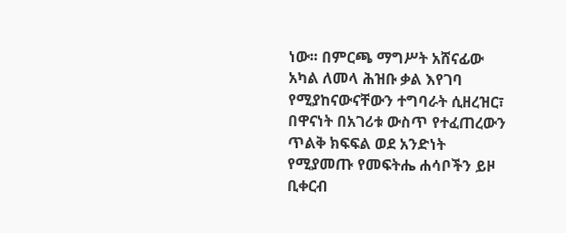ነው፡፡ በምርጫ ማግሥት አሸናፊው አካል ለመላ ሕዝቡ ቃል እየገባ የሚያከናውናቸውን ተግባራት ሲዘረዝር፣ በዋናነት በአገሪቱ ውስጥ የተፈጠረውን ጥልቅ ክፍፍል ወደ አንድነት የሚያመጡ የመፍትሔ ሐሳቦችን ይዞ ቢቀርብ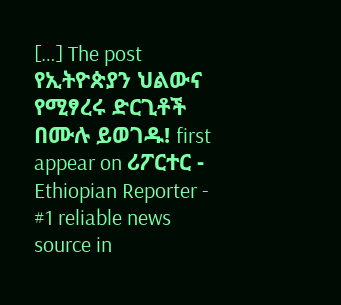[…] The post የኢትዮጵያን ህልውና የሚፃረሩ ድርጊቶች በሙሉ ይወገዱ! first appear on ሪፖርተር - Ethiopian Reporter - #1 reliable news source in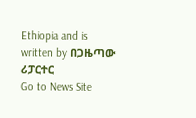Ethiopia and is written by በጋዜጣው ሪፓርተር
Go to News Site